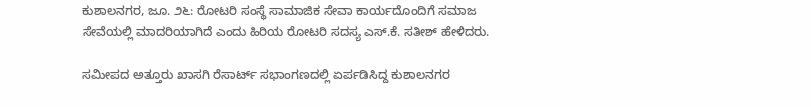ಕುಶಾಲನಗರ, ಜೂ. ೨೬: ರೋಟರಿ ಸಂಸ್ಥೆ ಸಾಮಾಜಿಕ ಸೇವಾ ಕಾರ್ಯದೊಂದಿಗೆ ಸಮಾಜ ಸೇವೆಯಲ್ಲಿ ಮಾದರಿಯಾಗಿದೆ ಎಂದು ಹಿರಿಯ ರೋಟರಿ ಸದಸ್ಯ ಎಸ್.ಕೆ. ಸತೀಶ್ ಹೇಳಿದರು.

ಸಮೀಪದ ಅತ್ತೂರು ಖಾಸಗಿ ರೆಸಾರ್ಟ್ ಸಭಾಂಗಣದಲ್ಲಿ ಏರ್ಪಡಿಸಿದ್ದ ಕುಶಾಲನಗರ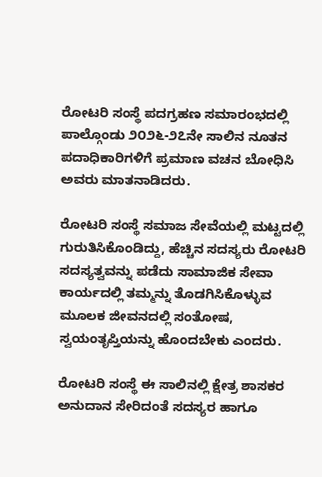ರೋಟರಿ ಸಂಸ್ಥೆ ಪದಗ್ರಹಣ ಸಮಾರಂಭದಲ್ಲಿ ಪಾಲ್ಗೊಂಡು ೨೦೨೬-೨೭ನೇ ಸಾಲಿನ ನೂತನ ಪದಾಧಿಕಾರಿಗಳಿಗೆ ಪ್ರಮಾಣ ವಚನ ಬೋಧಿಸಿ ಅವರು ಮಾತನಾಡಿದರು.

ರೋಟರಿ ಸಂಸ್ಥೆ ಸಮಾಜ ಸೇವೆಯಲ್ಲಿ ಮಟ್ಟದಲ್ಲಿ ಗುರುತಿಸಿಕೊಂಡಿದ್ದು, ಹೆಚ್ಚಿನ ಸದಸ್ಯರು ರೋಟರಿ ಸದಸ್ಯತ್ವವನ್ನು ಪಡೆದು ಸಾಮಾಜಿಕ ಸೇವಾ ಕಾರ್ಯದಲ್ಲಿ ತಮ್ಮನ್ನು ತೊಡಗಿಸಿಕೊಳ್ಳುವ ಮೂಲಕ ಜೀವನದಲ್ಲಿ ಸಂತೋಷ, ಸ್ವಯಂತೃಪ್ತಿಯನ್ನು ಹೊಂದಬೇಕು ಎಂದರು.

ರೋಟರಿ ಸಂಸ್ಥೆ ಈ ಸಾಲಿನಲ್ಲಿ ಕ್ಷೇತ್ರ ಶಾಸಕರ ಅನುದಾನ ಸೇರಿದಂತೆ ಸದಸ್ಯರ ಹಾಗೂ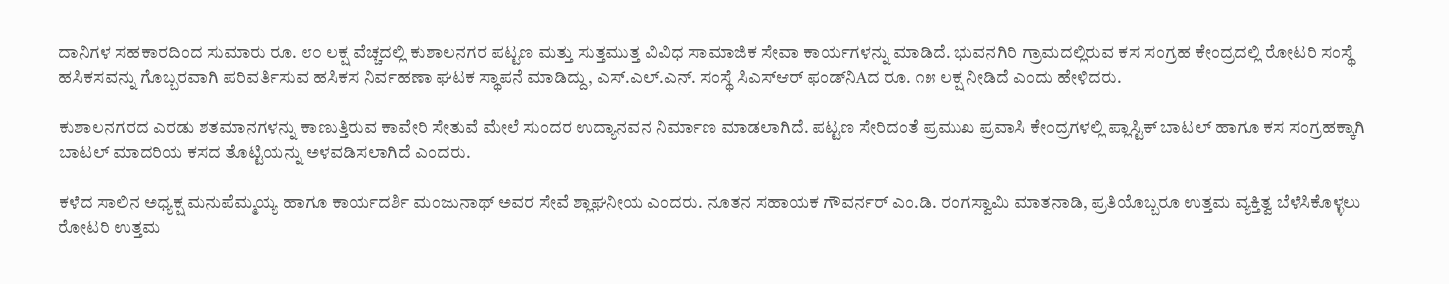ದಾನಿಗಳ ಸಹಕಾರದಿಂದ ಸುಮಾರು ರೂ. ೮೦ ಲಕ್ಷ ವೆಚ್ಚದಲ್ಲಿ ಕುಶಾಲನಗರ ಪಟ್ಟಣ ಮತ್ತು ಸುತ್ತಮುತ್ತ ವಿವಿಧ ಸಾಮಾಜಿಕ ಸೇವಾ ಕಾರ್ಯಗಳನ್ನು ಮಾಡಿದೆ. ಭುವನಗಿರಿ ಗ್ರಾಮದಲ್ಲಿರುವ ಕಸ ಸಂಗ್ರಹ ಕೇಂದ್ರದಲ್ಲಿ ರೋಟರಿ ಸಂಸ್ಥೆ ಹಸಿಕಸವನ್ನು ಗೊಬ್ಬರವಾಗಿ ಪರಿವರ್ತಿಸುವ ಹಸಿಕಸ ನಿರ್ವಹಣಾ ಘಟಕ ಸ್ಥಾಪನೆ ಮಾಡಿದ್ದು, ಎಸ್.ಎಲ್.ಎನ್. ಸಂಸ್ಥೆ ಸಿಎಸ್‌ಆರ್ ಫಂಡ್‌ನಿAದ ರೂ. ೧೫ ಲಕ್ಷ ನೀಡಿದೆ ಎಂದು ಹೇಳಿದರು.

ಕುಶಾಲನಗರದ ಎರಡು ಶತಮಾನಗಳನ್ನು ಕಾಣುತ್ತಿರುವ ಕಾವೇರಿ ಸೇತುವೆ ಮೇಲೆ ಸುಂದರ ಉದ್ಯಾನವನ ನಿರ್ಮಾಣ ಮಾಡಲಾಗಿದೆ. ಪಟ್ಟಣ ಸೇರಿದಂತೆ ಪ್ರಮುಖ ಪ್ರವಾಸಿ ಕೇಂದ್ರಗಳಲ್ಲಿ ಪ್ಲಾಸ್ಟಿಕ್ ಬಾಟಲ್ ಹಾಗೂ ಕಸ ಸಂಗ್ರಹಕ್ಕಾಗಿ ಬಾಟಲ್ ಮಾದರಿಯ ಕಸದ ತೊಟ್ಟಿಯನ್ನು ಅಳವಡಿಸಲಾಗಿದೆ ಎಂದರು.

ಕಳೆದ ಸಾಲಿನ ಅಧ್ಯಕ್ಷ ಮನುಪೆಮ್ಮಯ್ಯ ಹಾಗೂ ಕಾರ್ಯದರ್ಶಿ ಮಂಜುನಾಥ್ ಅವರ ಸೇವೆ ಶ್ಲಾಘನೀಯ ಎಂದರು. ನೂತನ ಸಹಾಯಕ ಗೌವರ್ನರ್ ಎಂ.ಡಿ. ರಂಗಸ್ವಾಮಿ ಮಾತನಾಡಿ, ಪ್ರತಿಯೊಬ್ಬರೂ ಉತ್ತಮ ವ್ಯಕ್ತಿತ್ವ ಬೆಳೆಸಿಕೊಳ್ಳಲು ರೋಟರಿ ಉತ್ತಮ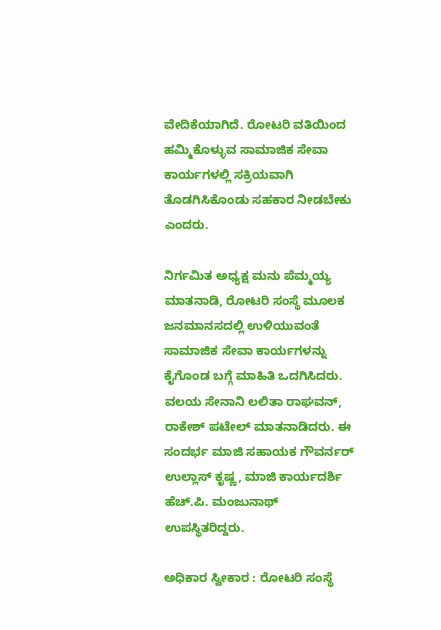ವೇದಿಕೆಯಾಗಿದೆ. ರೋಟರಿ ವತಿಯಿಂದ ಹಮ್ಮಿಕೊಳ್ಳುವ ಸಾಮಾಜಿಕ ಸೇವಾ ಕಾರ್ಯಗಳಲ್ಲಿ ಸಕ್ರಿಯವಾಗಿ ತೊಡಗಿಸಿಕೊಂಡು ಸಹಕಾರ ನೀಡಬೇಕು ಎಂದರು.

ನಿರ್ಗಮಿತ ಅಧ್ಯಕ್ಷ ಮನು ಪೆಮ್ಮಯ್ಯ ಮಾತನಾಡಿ, ರೋಟರಿ ಸಂಸ್ಥೆ ಮೂಲಕ ಜನಮಾನಸದಲ್ಲಿ ಉಳಿಯುವಂತೆ ಸಾಮಾಜಿಕ ಸೇವಾ ಕಾರ್ಯಗಳನ್ನು ಕೈಗೊಂಡ ಬಗ್ಗೆ ಮಾಹಿತಿ ಒದಗಿಸಿದರು. ವಲಯ ಸೇನಾನಿ ಲಲಿತಾ ರಾಘವನ್, ರಾಕೇಶ್ ಪಟೇಲ್ ಮಾತನಾಡಿದರು. ಈ ಸಂದರ್ಭ ಮಾಜಿ ಸಹಾಯಕ ಗೌವರ್ನರ್ ಉಲ್ಲಾಸ್ ಕೃಷ್ಣ, ಮಾಜಿ ಕಾರ್ಯದರ್ಶಿ ಹೆಚ್.ಪಿ. ಮಂಜುನಾಥ್ ಉಪಸ್ಥಿತರಿದ್ದರು.

ಅಧಿಕಾರ ಸ್ವೀಕಾರ : ರೋಟರಿ ಸಂಸ್ಥೆ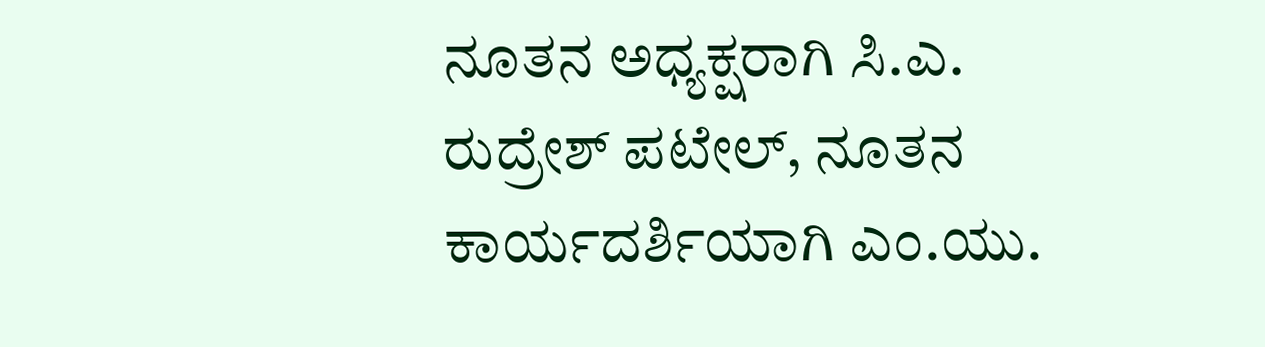ನೂತನ ಅಧ್ಯಕ್ಷರಾಗಿ ಸಿ.ಎ. ರುದ್ರೇಶ್ ಪಟೇಲ್, ನೂತನ ಕಾರ್ಯದರ್ಶಿಯಾಗಿ ಎಂ.ಯು.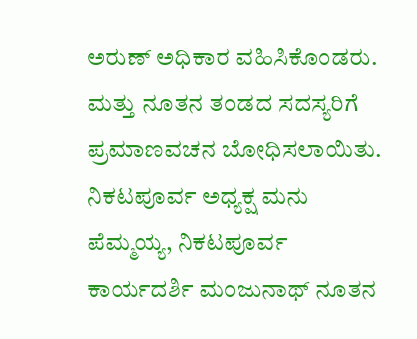ಅರುಣ್ ಅಧಿಕಾರ ವಹಿಸಿಕೊಂಡರು. ಮತ್ತು ನೂತನ ತಂಡದ ಸದಸ್ಯರಿಗೆ ಪ್ರಮಾಣವಚನ ಬೋಧಿಸಲಾಯಿತು. ನಿಕಟಪೂರ್ವ ಅಧ್ಯಕ್ಷ ಮನು ಪೆಮ್ಮಯ್ಯ, ನಿಕಟಪೂರ್ವ ಕಾರ್ಯದರ್ಶಿ ಮಂಜುನಾಥ್ ನೂತನ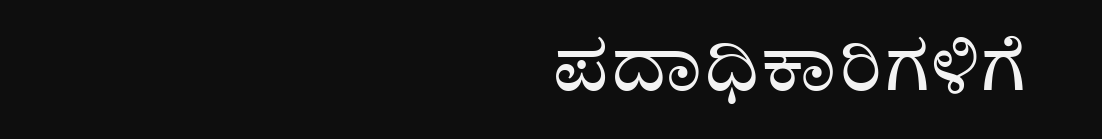ಪದಾಧಿಕಾರಿಗಳಿಗೆ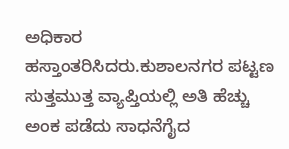ಅಧಿಕಾರ ಹಸ್ತಾಂತರಿಸಿದರು.ಕುಶಾಲನಗರ ಪಟ್ಟಣ ಸುತ್ತಮುತ್ತ ವ್ಯಾಪ್ತಿಯಲ್ಲಿ ಅತಿ ಹೆಚ್ಚು ಅಂಕ ಪಡೆದು ಸಾಧನೆಗೈದ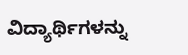ವಿದ್ಯಾರ್ಥಿಗಳನ್ನು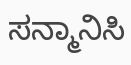ಸನ್ಮಾನಿಸಿ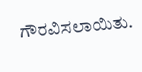ಗೌರವಿಸಲಾಯಿತು.